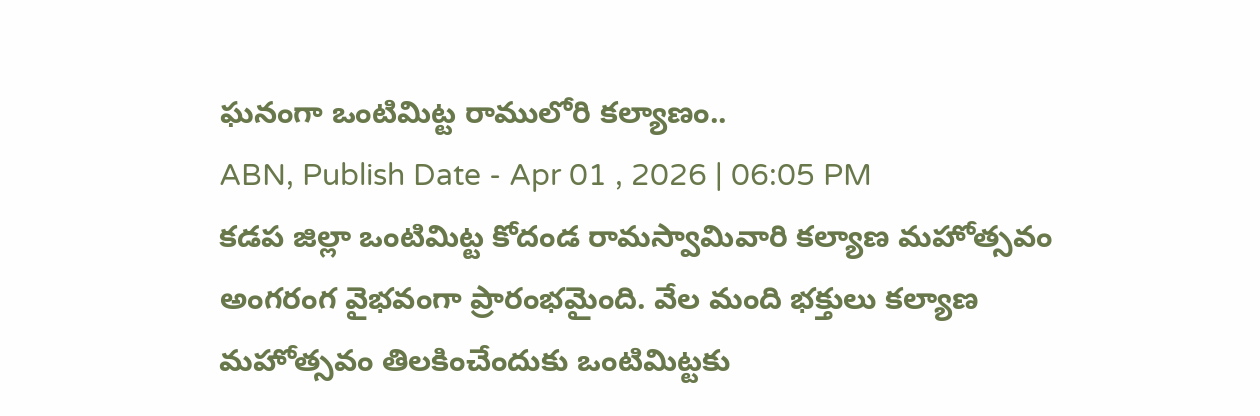ఘనంగా ఒంటిమిట్ట రాములోరి కల్యాణం..
ABN, Publish Date - Apr 01 , 2026 | 06:05 PM
కడప జిల్లా ఒంటిమిట్ట కోదండ రామస్వామివారి కల్యాణ మహోత్సవం అంగరంగ వైభవంగా ప్రారంభమైంది. వేల మంది భక్తులు కల్యాణ మహోత్సవం తిలకించేందుకు ఒంటిమిట్టకు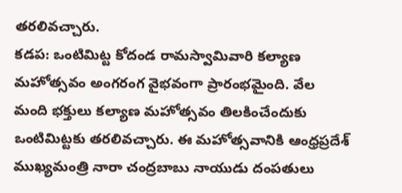తరలివచ్చారు.
కడప: ఒంటిమిట్ట కోదండ రామస్వామివారి కల్యాణ మహోత్సవం అంగరంగ వైభవంగా ప్రారంభమైంది. వేల మంది భక్తులు కల్యాణ మహోత్సవం తిలకించేందుకు ఒంటిమిట్టకు తరలివచ్చారు. ఈ మహోత్సవానికి ఆంధ్రప్రదేశ్ ముఖ్యమంత్రి నారా చంద్రబాబు నాయుడు దంపతులు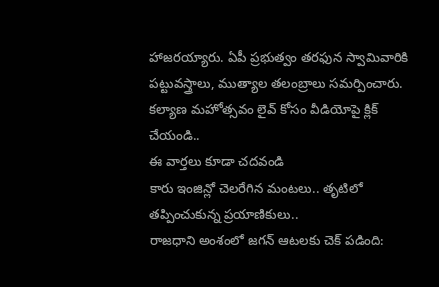హాజరయ్యారు. ఏపీ ప్రభుత్వం తరఫున స్వామివారికి పట్టువస్త్రాలు, ముత్యాల తలంబ్రాలు సమర్పించారు. కల్యాణ మహోత్సవం లైవ్ కోసం వీడియోపై క్లిక్ చేయండి..
ఈ వార్తలు కూడా చదవండి
కారు ఇంజిన్లో చెలరేగిన మంటలు.. తృటిలో తప్పించుకున్న ప్రయాణికులు..
రాజధాని అంశంలో జగన్ ఆటలకు చెక్ పడింది: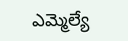ఎమ్మెల్యే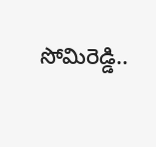సోమిరెడ్డి..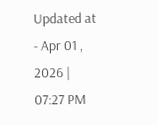Updated at - Apr 01 , 2026 | 07:27 PM